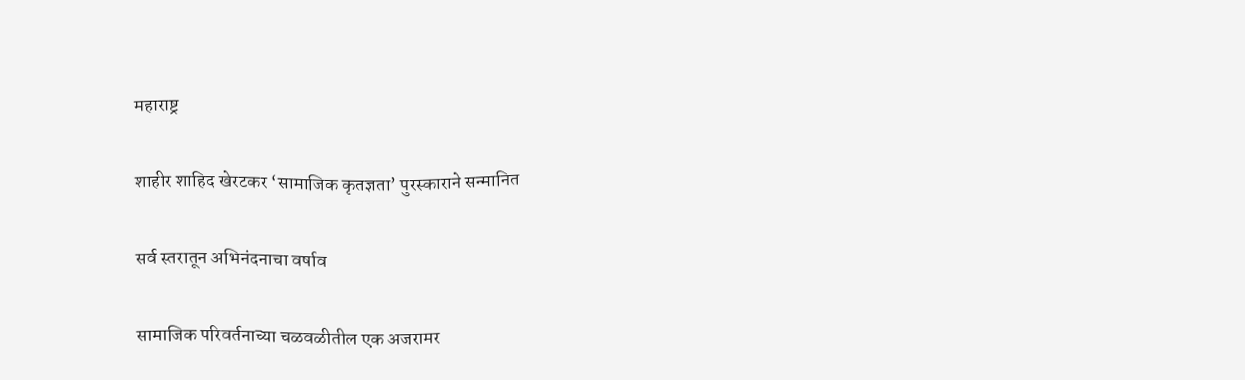महाराष्ट्र

शाहीर शाहिद खेरटकर ‘सामाजिक कृतज्ञता’ पुरस्काराने सन्मानित

सर्व स्तरातून अभिनंदनाचा वर्षाव

सामाजिक परिवर्तनाच्या चळवळीतील एक अजरामर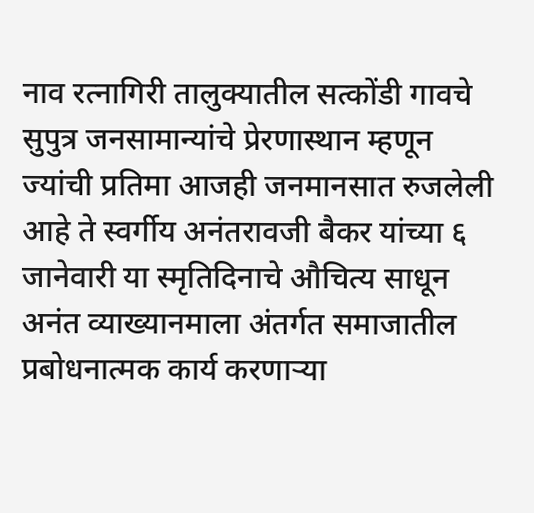नाव रत्नागिरी तालुक्यातील सत्कोंडी गावचे सुपुत्र जनसामान्यांचे प्रेरणास्थान म्हणून ज्यांची प्रतिमा आजही जनमानसात रुजलेली आहे ते स्वर्गीय अनंतरावजी बैकर यांच्या ६ जानेवारी या स्मृतिदिनाचे औचित्य साधून अनंत व्याख्यानमाला अंतर्गत समाजातील प्रबोधनात्मक कार्य करणाऱ्या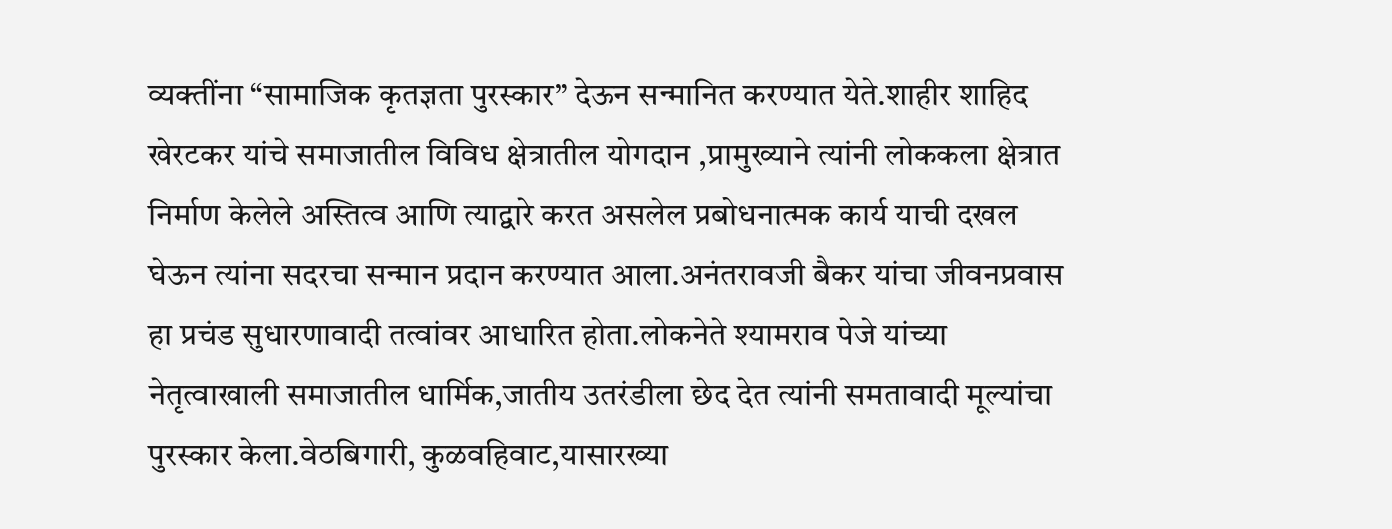व्यक्तींना “सामाजिक कृतज्ञता पुरस्कार” देऊन सन्मानित करण्यात येते.शाहीर शाहिद खेरटकर यांचे समाजातील विविध क्षेत्रातील योगदान ,प्रामुख्याने त्यांनी लोककला क्षेत्रात निर्माण केलेले अस्तित्व आणि त्याद्वारे करत असलेल प्रबोधनात्मक कार्य याची दखल घेऊन त्यांना सदरचा सन्मान प्रदान करण्यात आला.अनंतरावजी बैकर यांचा जीवनप्रवास हा प्रचंड सुधारणावादी तत्वांवर आधारित होता.लोकनेते श्यामराव पेजे यांच्या नेतृत्वाखाली समाजातील धार्मिक,जातीय उतरंडीला छेद देत त्यांनी समतावादी मूल्यांचा पुरस्कार केला.वेठबिगारी, कुळवहिवाट,यासारख्या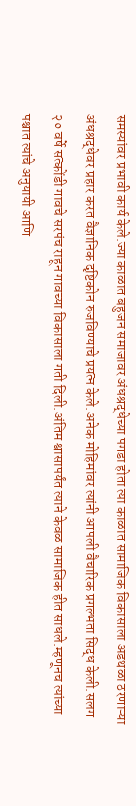समस्यांवर प्रभावी कार्य केले.ज्या काळात बहुजन समाजावर अंधश्रद्धेच्या पगडा होता त्या काळात सामाजिक विकासाला अडथळा ठरणाऱ्या अंधश्रद्धेवर प्रहार करत वैज्ञानिक दृष्टिकोन रुजविण्याचे प्रयत्न केले.अनेक मोहिमांवर त्यांनी आपली वैचारिक प्रगल्भता सिद्ध केली.सलग २० वर्षे सत्कोंडी गावचे सरपंच राहून गावच्या विकासाला गती दिली.अंतिम श्वासापर्यंत त्याने केवळ सामाजिक हीत साधले.म्हणूनच त्यांच्या पश्चात त्यांचे अनुयायी आणि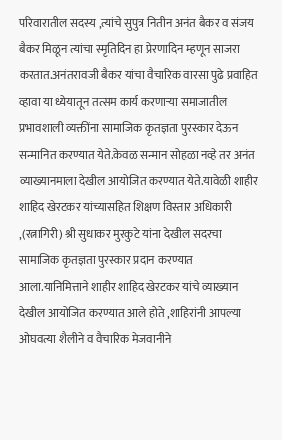परिवारातील सदस्य ,त्यांचे सुपुत्र नितीन अनंत बैकर व संजय बैकर मिळून त्यांचा स्मृतिदिन हा प्रेरणादिन म्हणून साजरा करतात.अनंतरावजी बैकर यांचा वैचारिक वारसा पुढे प्रवाहित व्हावा या ध्येयातून तत्सम कार्य करणाऱ्या समाजातील प्रभावशाली व्यक्तींना सामाजिक कृतज्ञता पुरस्कार देऊन सन्मानित करण्यात येते.केवळ सन्मान सोहळा नव्हे तर अनंत व्याख्यानमाला देखील आयोजित करण्यात येते.यावेळी शाहीर शाहिद खेरटकर यांच्यासहित शिक्षण विस्तार अधिकारी ,(रत्नागिरी) श्री सुधाकर मुरकुटे यांना देखील सदरचा सामाजिक कृतज्ञता पुरस्कार प्रदान करण्यात आला.यानिमित्ताने शाहीर शाहिद खेरटकर यांचे व्याख्यान देखील आयोजित करण्यात आले होते ,शाहिरांनी आपल्या ओघवत्या शैलीने व वैचारिक मेजवानीने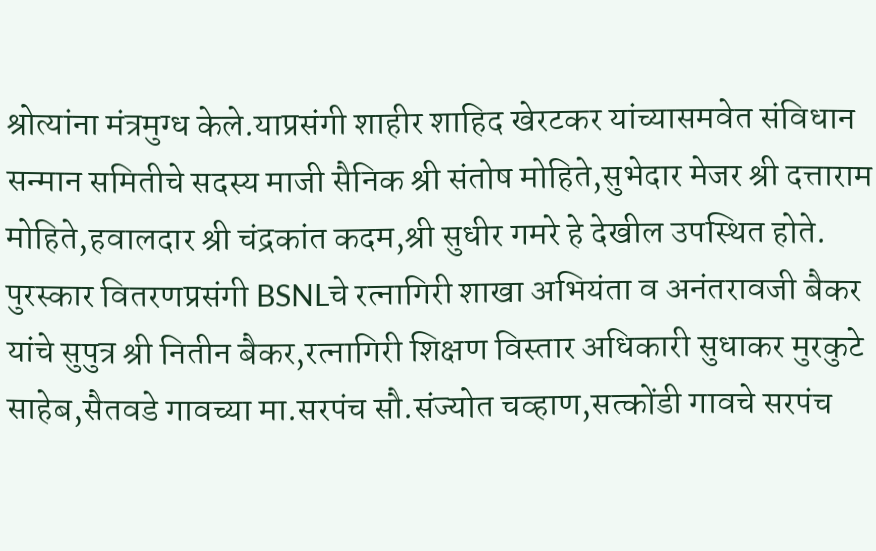श्रोत्यांना मंत्रमुग्ध केले.याप्रसंगी शाहीर शाहिद खेरटकर यांच्यासमवेत संविधान सन्मान समितीचे सदस्य माजी सैनिक श्री संतोष मोहिते,सुभेदार मेजर श्री दत्ताराम मोहिते,हवालदार श्री चंद्रकांत कदम,श्री सुधीर गमरे हे देखील उपस्थित होते.
पुरस्कार वितरणप्रसंगी BSNLचे रत्नागिरी शाखा अभियंता व अनंतरावजी बैकर यांचे सुपुत्र श्री नितीन बैकर,रत्नागिरी शिक्षण विस्तार अधिकारी सुधाकर मुरकुटे साहेब,सैतवडे गावच्या मा.सरपंच सौ.संज्योत चव्हाण,सत्कोंडी गावचे सरपंच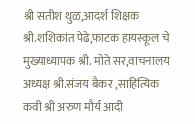श्री सतीश थुळ,आदर्श शिक्षक श्री.शशिकांत पेढे,फाटक हायस्कूल चे मुख्याध्यापक श्री. मोते सर,वाचनालय अध्यक्ष श्री.संजय बैकर ,साहित्यिक कवी श्री अरुण मौर्य आदी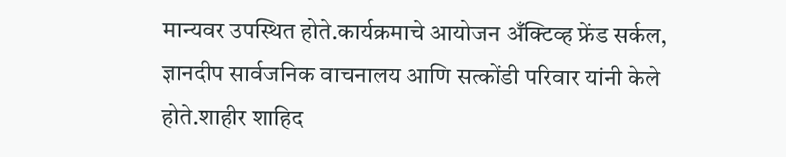मान्यवर उपस्थित होते.कार्यक्रमाचे आयोजन अँक्टिव्ह फ्रेंड सर्कल, ज्ञानदीप सार्वजनिक वाचनालय आणि सत्कोंडी परिवार यांनी केले होते.शाहीर शाहिद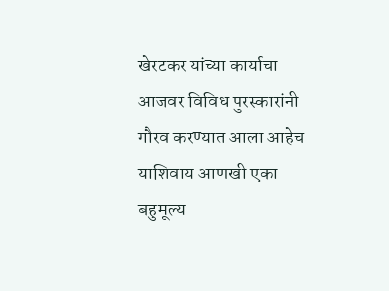खेरटकर यांच्या कार्याचा आजवर विविध पुरस्कारांनी गौरव करण्यात आला आहेच याशिवाय आणखी एका बहुमूल्य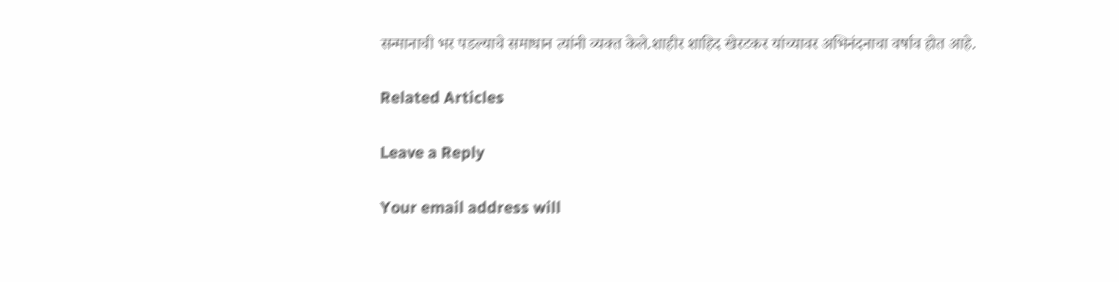सन्मानाची भर पडल्याचे समाधान त्यांनी व्यक्त केले.शाहीर शाहिद खेरटकर यांच्यावर अभिनंदनाचा वर्षाव होत आहे.

Related Articles

Leave a Reply

Your email address will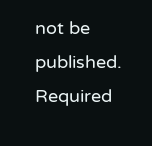not be published. Required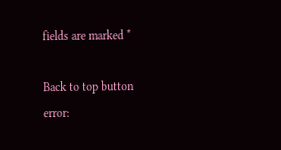fields are marked *

Back to top button
error: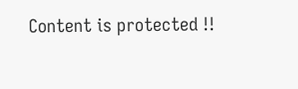Content is protected !!